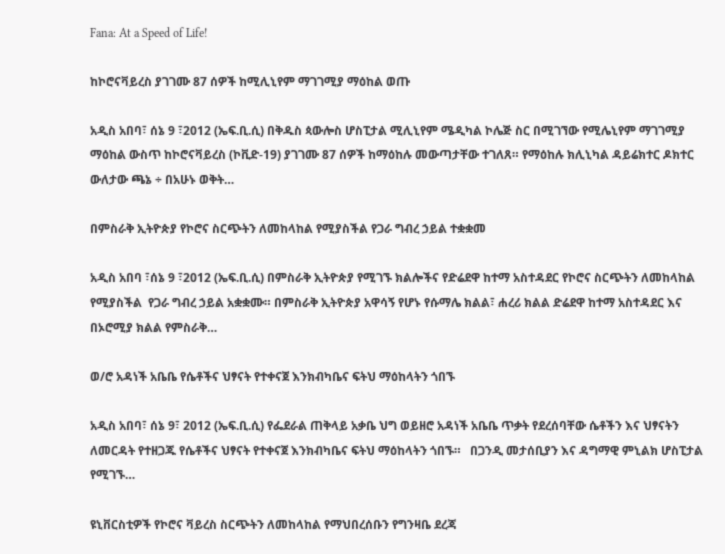Fana: At a Speed of Life!

ከኮሮናቫይረስ ያገገሙ 87 ሰዎች ከሚሊኒየም ማገገሚያ ማዕከል ወጡ

አዲስ አበባ፣ ሰኔ 9 ፣2012 (ኤፍ.ቢ.ሲ) በቅዱስ ጳውሎስ ሆስፒታል ሚሊኒየም ሜዲካል ኮሌጅ ስር በሚገኘው የሚሌኒየም ማገገሚያ ማዕከል ውስጥ ከኮሮናቫይረስ (ኮቪድ-19) ያገገሙ 87 ሰዎች ከማዕከሉ መውጣታቸው ተገለጸ። የማዕከሉ ክሊኒካል ዳይሬክተር ዶክተር ውለታው ጫኔ ÷ በአሁኑ ወቅት…

በምስራቅ ኢትዮጵያ የኮሮና ስርጭትን ለመከላከል የሚያስችል የጋራ ግብረ ኃይል ተቋቋመ

አዲስ አበባ ፣ሰኔ 9 ፣2012 (ኤፍ.ቢ.ሲ) በምስራቅ ኢትዮጵያ የሚገኙ ክልሎችና የድሬደዋ ከተማ አስተዳደር የኮሮና ስርጭትን ለመከላከል የሚያስችል  የጋራ ግብረ ኃይል አቋቋሙ። በምስራቅ ኢትዮጵያ አዋሳኝ የሆኑ የሱማሌ ክልል፣ ሐረሪ ክልል ድሬደዋ ከተማ አስተዳደር እና በኦሮሚያ ክልል የምስራቅ…

ወ/ሮ አዳነች አቤቤ የሴቶችና ህፃናት የተቀናጀ እንክብካቤና ፍትህ ማዕከላትን ጎበኙ

አዲስ አበባ፣ ሰኔ 9፣ 2012 (ኤፍ.ቢ.ሲ) የፌደራል ጠቅላይ አቃቤ ህግ ወይዘሮ አዳነች አቤቤ ጥቃት የደረሰባቸው ሴቶችን እና ህፃናትን ለመርዳት የተዘጋጁ የሴቶችና ህፃናት የተቀናጀ እንክብካቤና ፍትህ ማዕከላትን ጎበኙ።   በጋንዲ መታሰቢያን እና ዳግማዊ ምኒልክ ሆስፒታል የሚገኙ…

ዩኒቨርስቲዎች የኮሮና ቫይረስ ስርጭትን ለመከላከል የማህበረሰቡን የግንዛቤ ደረጃ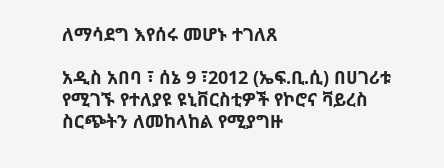ለማሳደግ እየሰሩ መሆኑ ተገለጸ

አዲስ አበባ ፣ ሰኔ 9 ፣2012 (ኤፍ.ቢ.ሲ) በሀገሪቱ የሚገኙ የተለያዩ ዩኒቨርስቲዎች የኮሮና ቫይረስ  ስርጭትን ለመከላከል የሚያግዙ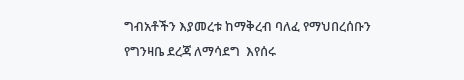ግብአቶችን እያመረቱ ከማቅረብ ባለፈ የማህበረሰቡን የግንዛቤ ደረጃ ለማሳደግ  እየሰሩ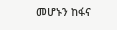መሆኑን ከፋና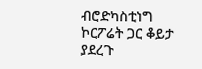ብሮድካስቲነግ ኮርፖሬት ጋር ቆይታ ያደረጉ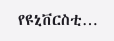የዩኒቨርስቲ…